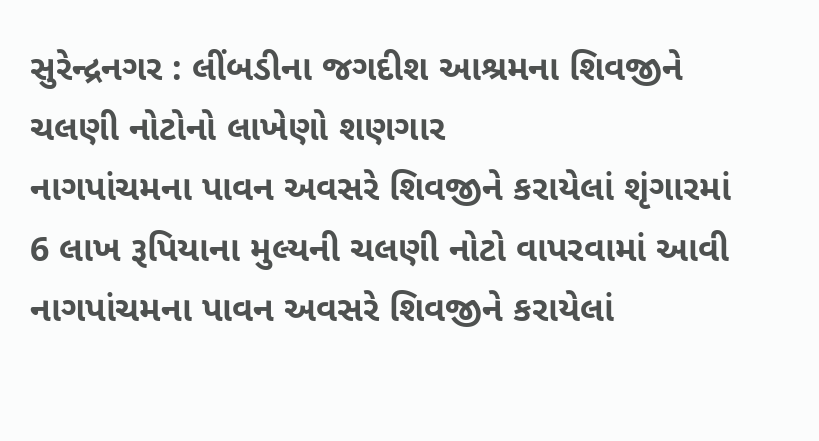સુરેન્દ્રનગર : લીંબડીના જગદીશ આશ્રમના શિવજીને ચલણી નોટોનો લાખેણો શણગાર
નાગપાંચમના પાવન અવસરે શિવજીને કરાયેલાં શૃંગારમાં 6 લાખ રૂપિયાના મુલ્યની ચલણી નોટો વાપરવામાં આવી
નાગપાંચમના પાવન અવસરે શિવજીને કરાયેલાં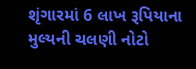શૃંગારમાં 6 લાખ રૂપિયાના મુલ્યની ચલણી નોટો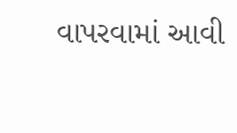વાપરવામાં આવી